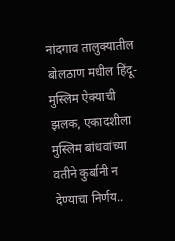नांदगाव तालुक्यातील बोलठाण मधील हिंदू-मुस्लिम ऐक्याची झलक, एकादशीला मुस्लिम बांधवांच्या वतीने कुर्बानी न देण्याचा निर्णय..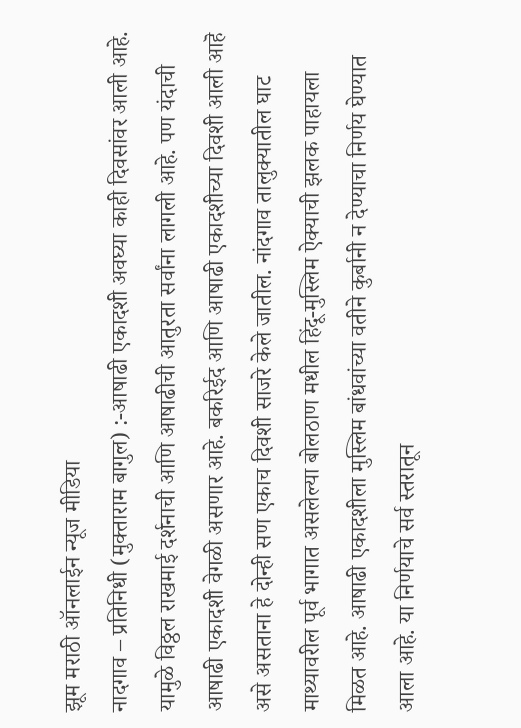झूम मराठी ऑनलाईन न्यूज मीडिया
नादगाव – प्रतिनिधी (मुक्ताराम बागुल) :-आषाढी एकादशी अवघ्या काही दिवसांवर आली आहे. यामुळे विठ्ठल राखमाई दर्शनाची आणि आषाढीची आतुरता सर्वांना लागली आहे. पण यंदाची आषाढी एकादशी वेगळी असणार आहे. बकरिईद आणि आषाढी एकादशीच्या दिवशी आली आहॆ असे असताना हे दोन्ही सण एकाच दिवशी साजरे केले जातील. नांदगाव तालुक्यातील घाट माथ्यावरील पूर्व भागात असलेल्या बोलठाण मधील हिंदू-मुस्लिम ऐक्याची झलक पाहायला मिळत आहे. आषाढी एकादशीला मुस्लिम बांधवांच्या वतीने कुर्बानी न देण्याचा निर्णय घेण्यात आला आहे. या निर्णयाचे सर्व स्तरातून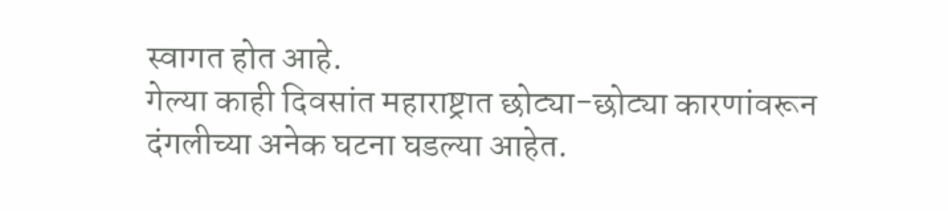स्वागत होत आहे.
गेल्या काही दिवसांत महाराष्ट्रात छोट्या-छोट्या कारणांवरून दंगलीच्या अनेक घटना घडल्या आहेत.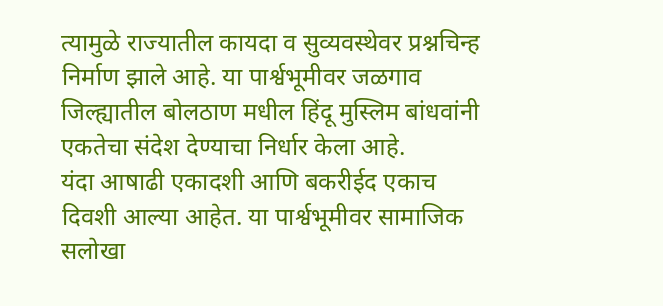त्यामुळे राज्यातील कायदा व सुव्यवस्थेवर प्रश्नचिन्ह निर्माण झाले आहे. या पार्श्वभूमीवर जळगाव जिल्ह्यातील बोलठाण मधील हिंदू मुस्लिम बांधवांनी एकतेचा संदेश देण्याचा निर्धार केला आहे.
यंदा आषाढी एकादशी आणि बकरीईद एकाच दिवशी आल्या आहेत. या पार्श्वभूमीवर सामाजिक सलोखा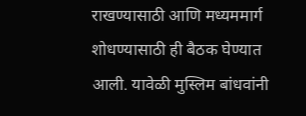राखण्यासाठी आणि मध्यममार्ग शोधण्यासाठी ही बैठक घेण्यात आली. यावेळी मुस्लिम बांधवांनी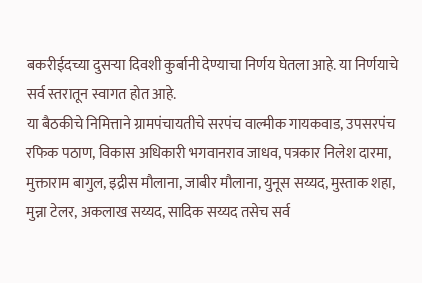बकरीईदच्या दुसऱ्या दिवशी कुर्बानी देण्याचा निर्णय घेतला आहे. या निर्णयाचे सर्व स्तरातून स्वागत होत आहे.
या बैठकीचे निमित्ताने ग्रामपंचायतीचे सरपंच वाल्मीक गायकवाड, उपसरपंच रफिक पठाण, विकास अधिकारी भगवानराव जाधव, पत्रकार निलेश दारमा, मुक्ताराम बागुल, इद्रीस मौलाना, जाबीर मौलाना, युनूस सय्यद, मुस्ताक शहा, मुन्ना टेलर, अकलाख सय्यद, सादिक सय्यद तसेच सर्व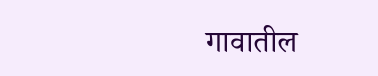गावातील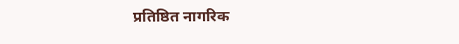प्रतिष्ठित नागरिक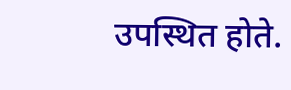उपस्थित होते.